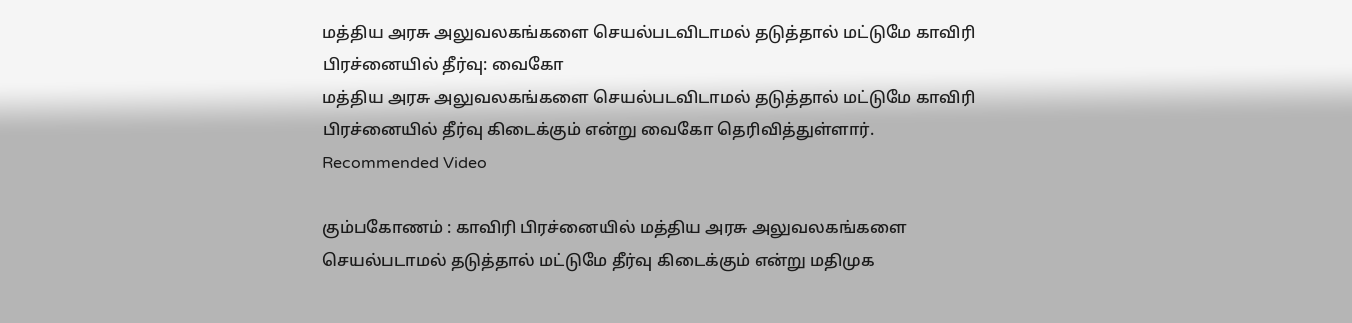மத்திய அரசு அலுவலகங்களை செயல்படவிடாமல் தடுத்தால் மட்டுமே காவிரி பிரச்னையில் தீர்வு: வைகோ
மத்திய அரசு அலுவலகங்களை செயல்படவிடாமல் தடுத்தால் மட்டுமே காவிரி பிரச்னையில் தீர்வு கிடைக்கும் என்று வைகோ தெரிவித்துள்ளார்.
Recommended Video

கும்பகோணம் : காவிரி பிரச்னையில் மத்திய அரசு அலுவலகங்களை செயல்படாமல் தடுத்தால் மட்டுமே தீர்வு கிடைக்கும் என்று மதிமுக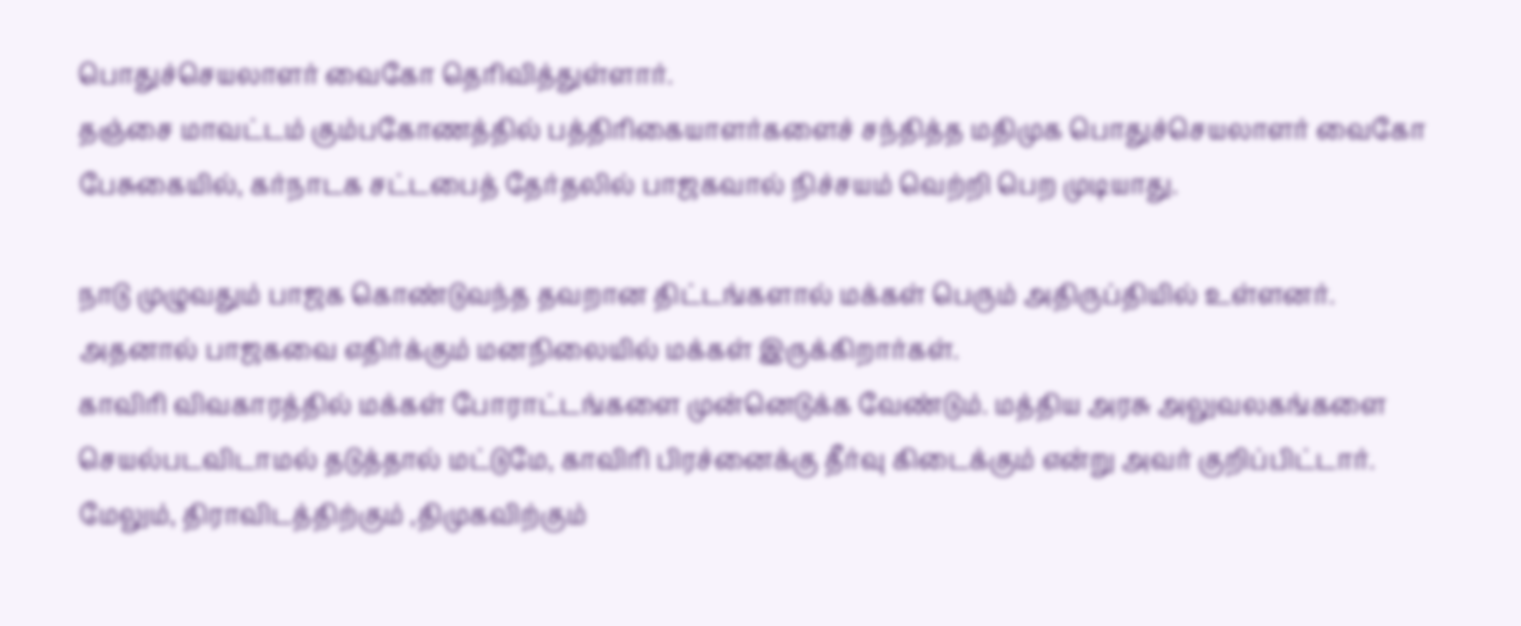பொதுச்செயலாளர் வைகோ தெரிவித்துள்ளார்.
தஞ்சை மாவட்டம் கும்பகோணத்தில் பத்திரிகையாளர்களைச் சந்தித்த மதிமுக பொதுச்செயலாளர் வைகோ பேசுகையில், கர்நாடக சட்டபைத் தேர்தலில் பாஜகவால் நிச்சயம் வெற்றி பெற முடியாது.

நாடு முழுவதும் பாஜக கொண்டுவந்த தவறான திட்டங்களால் மக்கள் பெரும் அதிருப்தியில் உள்ளனர். அதனால் பாஜகவை எதிர்க்கும் மனநிலையில் மக்கள் இருக்கிறார்கள்.
காவிரி விவகாரத்தில் மக்கள் போராட்டங்களை முன்னெடுக்க வேண்டும். மத்திய அரசு அலுவலகங்களை செயல்படவிடாமல் தடுத்தால் மட்டுமே, காவிரி பிரச்னைக்கு தீர்வு கிடைக்கும் என்று அவர் குறிப்பிட்டார்.
மேலும், திராவிடத்திற்கும் ,திமுகவிற்கும்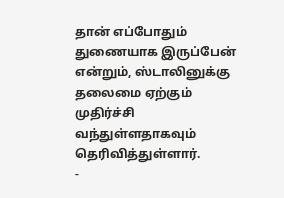தான் எப்போதும் துணையாக இருப்பேன் என்றும், ஸ்டாலினுக்கு தலைமை ஏற்கும் முதிர்ச்சி வந்துள்ளதாகவும் தெரிவித்துள்ளார்.
-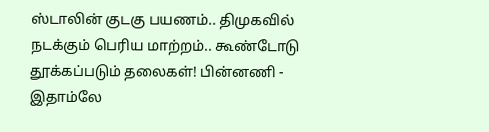ஸ்டாலின் குடகு பயணம்.. திமுகவில் நடக்கும் பெரிய மாற்றம்.. கூண்டோடு தூக்கப்படும் தலைகள்! பின்னணி -
இதாம்லே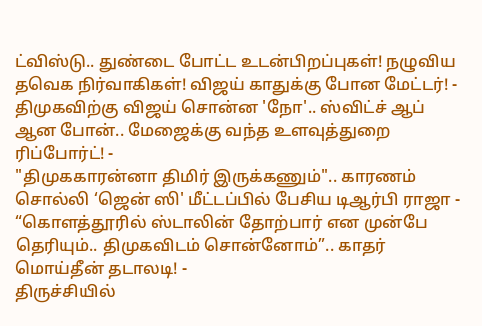ட்விஸ்டு.. துண்டை போட்ட உடன்பிறப்புகள்! நழுவிய தவெக நிர்வாகிகள்! விஜய் காதுக்கு போன மேட்டர்! -
திமுகவிற்கு விஜய் சொன்ன 'நோ'.. ஸ்விட்ச் ஆப் ஆன போன்.. மேஜைக்கு வந்த உளவுத்துறை ரிப்போர்ட்! -
"திமுககாரன்னா திமிர் இருக்கணும்".. காரணம் சொல்லி ‘ஜென் ஸி' மீட்டப்பில் பேசிய டிஆர்பி ராஜா -
“கொளத்தூரில் ஸ்டாலின் தோற்பார் என முன்பே தெரியும்.. திமுகவிடம் சொன்னோம்”.. காதர் மொய்தீன் தடாலடி! -
திருச்சியில்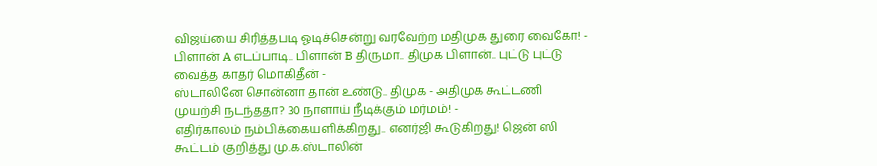விஜய்யை சிரித்தபடி ஓடிச்சென்று வரவேற்ற மதிமுக துரை வைகோ! -
பிளான் A எடப்பாடி.. பிளான் B திருமா.. திமுக பிளான்.. புட்டு புட்டு வைத்த காதர் மொகிதீன் -
ஸ்டாலினே சொன்னா தான் உண்டு.. திமுக - அதிமுக கூட்டணி முயற்சி நடந்ததா? 30 நாளாய் நீடிக்கும் மர்மம்! -
எதிர்காலம் நம்பிக்கையளிக்கிறது.. எனர்ஜி கூடுகிறது! ஜென் ஸி கூட்டம் குறித்து மு.க.ஸ்டாலின்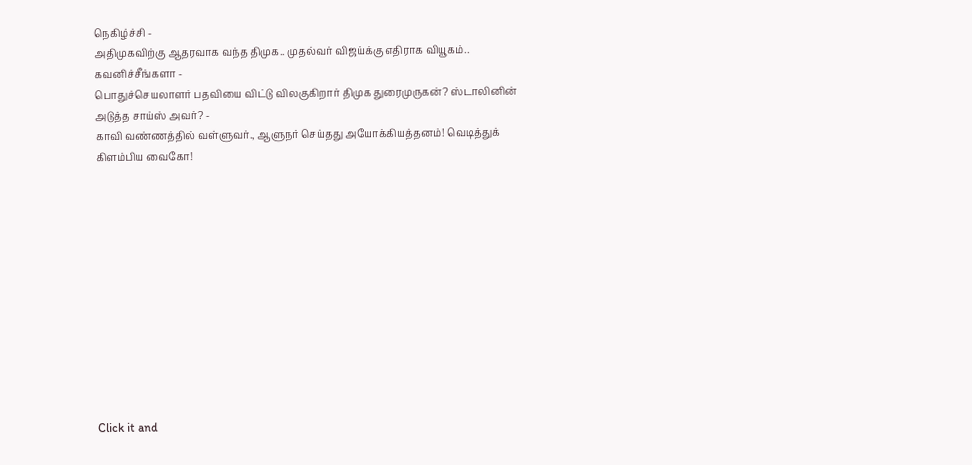நெகிழ்ச்சி -
அதிமுகவிற்கு ஆதரவாக வந்த திமுக.. முதல்வர் விஜய்க்கு எதிராக வியூகம்.. கவனிச்சீங்களா -
பொதுச்செயலாளர் பதவியை விட்டு விலகுகிறார் திமுக துரைமுருகன்? ஸ்டாலினின் அடுத்த சாய்ஸ் அவர்? -
காவி வண்ணத்தில் வள்ளுவர்., ஆளுநர் செய்தது அயோக்கியத்தனம்! வெடித்துக் கிளம்பிய வைகோ!












Click it and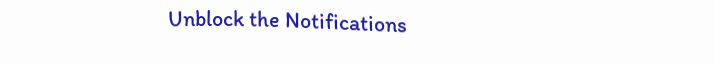Unblock the Notifications